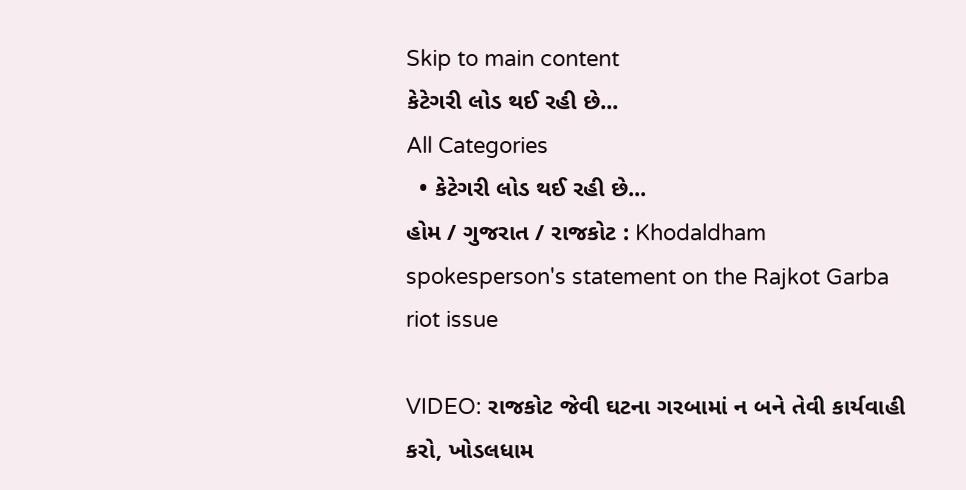Skip to main content
કેટેગરી લોડ થઈ રહી છે...
All Categories
  • કેટેગરી લોડ થઈ રહી છે...
હોમ / ગુજરાત / રાજકોટ : Khodaldham spokesperson's statement on the Rajkot Garba riot issue

VIDEO: રાજકોટ જેવી ઘટના ગરબામાં ન બને તેવી કાર્યવાહી કરો, ખોડલધામ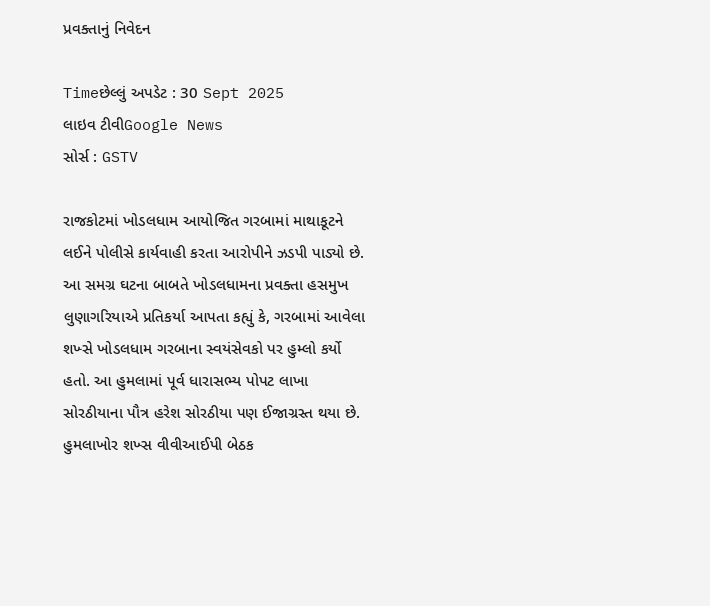પ્રવક્તાનું નિવેદન

Timeછેલ્લું અપડેટ : 30 Sept 2025
લાઇવ ટીવીGoogle News
સોર્સ : GSTV

રાજકોટમાં ખોડલધામ આયોજિત ગરબામાં માથાકૂટને લઈને પોલીસે કાર્યવાહી કરતા આરોપીને ઝડપી પાડ્યો છે. આ સમગ્ર ઘટના બાબતે ખોડલધામના પ્રવક્તા હસમુખ લુણાગરિયાએ પ્રતિકર્યા આપતા કહ્યું કે, ગરબામાં આવેલા શખ્સે ખોડલધામ ગરબાના સ્વયંસેવકો પર હુમ્લો કર્યો હતો. આ હુમલામાં પૂર્વ ધારાસભ્ય પોપટ લાખા સોરઠીયાના પૌત્ર હરેશ સોરઠીયા પણ ઈજાગ્રસ્ત થયા છે. હુમલાખોર શખ્સ વીવીઆઈપી બેઠક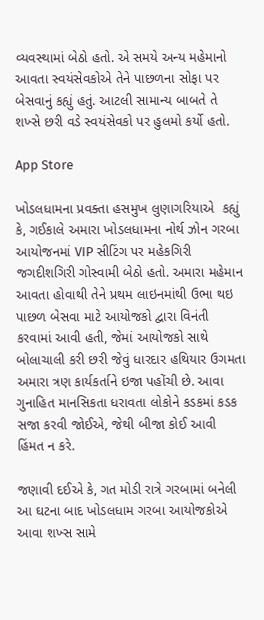વ્યવસ્થામાં બેઠો હતો. એ સમયે અન્ય મહેમાનો આવતા સ્વયંસેવકોએ તેને પાછળના સોફા પર બેસવાનું કહ્યું હતું. આટલી સામાન્ય બાબતે તે શખ્સે છરી વડે સ્વયંસેવકો પર હુલમો કર્યો હતો.

App Store

ખોડલધામના પ્રવક્તા હસમુખ લુણાગરિયાએ  કહ્યું કે, ગઈકાલે અમારા ખોડલધામના નોર્થ ઝોન ગરબા આયોજનમાં VIP સીટિંગ પર મહેકગિરી જગદીશગિરી ગોસ્વામી બેઠો હતો. અમારા મહેમાન આવતા હોવાથી તેને પ્રથમ લાઇનમાંથી ઉભા થઇ પાછળ બેસવા માટે આયોજકો દ્વારા વિનંતી કરવામાં આવી હતી, જેમાં આયોજકો સાથે બોલાચાલી કરી છરી જેવું ધારદાર હથિયાર ઉગમતા અમારા ત્રણ કાર્યકર્તાને ઇજા પહોંચી છે. આવા ગુનાહિત માનસિકતા ધરાવતા લોકોને કડકમાં કડક સજા કરવી જોઈએ, જેથી બીજા કોઈ આવી હિંમત ન કરે.

જણાવી દઈએ કે, ગત મોડી રાત્રે ગરબામાં બનેલી આ ઘટના બાદ ખોડલધામ ગરબા આયોજકોએ આવા શખ્સ સામે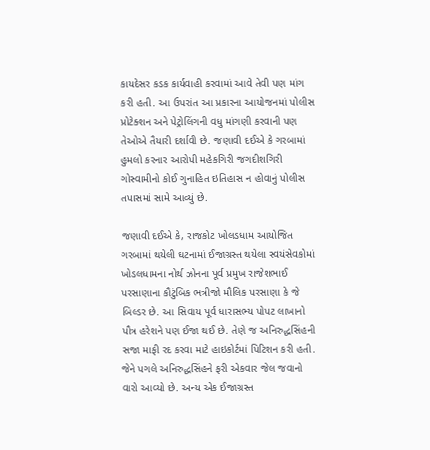કાયદેસર કડક કાર્યવાહી કરવામાં આવે તેવી પણ માંગ કરી હતી. આ ઉપરાંત આ પ્રકારના આયોજનમાં પોલીસ પ્રોટેક્શન અને પેટ્રોલિંગની વધુ માંગણી કરવાની પણ તેઓએ તૈયારી દર્શાવી છે. જણાવી દઈએ કે ગરબામાં હુમલો કરનાર આરોપી મહેકગિરી જગદીશગિરી ગોસ્વામીનો કોઈ ગુનાહિત ઇતિહાસ ન હોવાનું પોલીસ તપાસમાં સામે આવ્યું છે.

જણાવી દઈએ કે, રાજકોટ ખોલડધામ આયોજિત ગરબામાં થયેલી ઘટનામાં ઈજાગ્રસ્ત થયેલા સ્વયંસેવકોમાં ખોડલધામના નોર્થ ઝોનના પૂર્વ પ્રમુખ રાજેશભાઈ પરસાણાના કૌટુંબિક ભત્રીજો મૌલિક પરસાણા કે જે બિલ્ડર છે. આ સિવાય પૂર્વ ધારાસભ્ય પોપટ લાખાનો પૌત્ર હરેશને પણ ઈજા થઈ છે. તેણે જ અનિરુદ્ધસિંહની સજા માફી રદ કરવા માટે હાઇકોર્ટમાં પિટિશન કરી હતી. જેને પગલે અનિરુદ્ધસિંહને ફરી એકવાર જેલ જવાનો વારો આવ્યો છે. અન્ય એક ઈજાગ્રસ્ત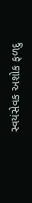સ્વયંસેવક અશોક ફળદુ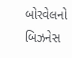બોરવેલનો બિઝનેસ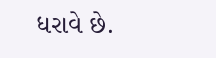ધરાવે છે.